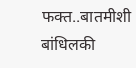फक्त..बातमीशी बांधिलकी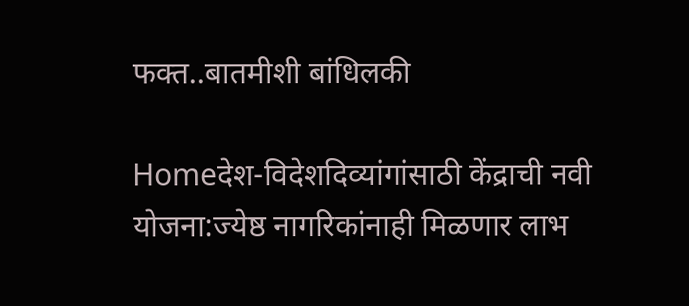फक्त..बातमीशी बांधिलकी

Homeदेश-विदेशदिव्यांगांसाठी केंद्राची नवी योजना:ज्येष्ठ नागरिकांनाही मिळणार लाभ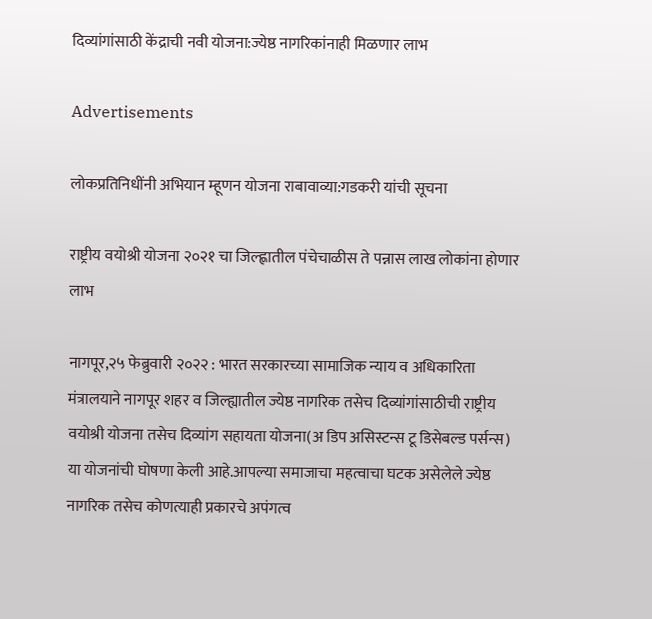दिव्यांगांसाठी केंद्राची नवी योजना:ज्येष्ठ नागरिकांनाही मिळणार लाभ

Advertisements

लोकप्रतिनिधींनी अभियान म्हूणन योजना राबावाव्या:गडकरी यांची सूचना

राष्ट्रीय वयोश्री योजना २०२१ चा जिल्ह्णातील पंचेचाळीस ते पन्नास लाख लोकांना होणार लाभ

नागपूर,२५ फेब्रुवारी २०२२ : भारत सरकारच्या सामाजिक न्याय व अधिकारिता मंत्रालयाने नागपूर शहर व जिल्ह्यातील ज्येष्ठ नागरिक तसेच दिव्यांगांसाठीची राष्ट्रीय वयोश्री योजना तसेच दिव्यांग सहायता योजना(अ डिप असिस्टन्स टू डिसेबल्ड पर्सन्स) या योजनांची घोषणा केली आहे.आपल्या समाजाचा महत्वाचा घटक असेलेले ज्येष्ठ नागरिक तसेच कोणत्याही प्रकारचे अपंगत्व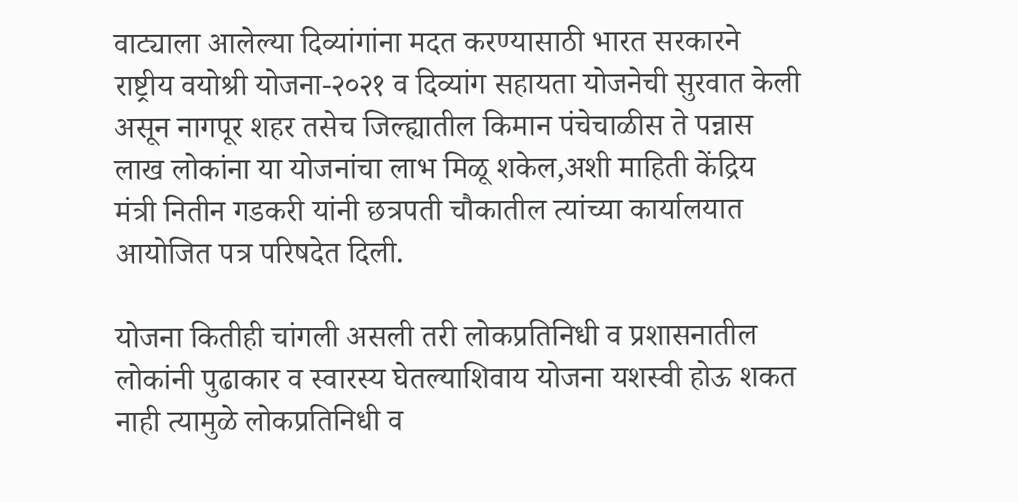वाट्याला आलेल्या दिव्यांगांना मदत करण्यासाठी भारत सरकारने राष्ट्रीय वयोश्री योजना-२०२१ व दिव्यांग सहायता योजनेची सुरवात केली असून नागपूर शहर तसेच जिल्ह्यातील किमान पंचेचाळीस ते पन्नास लाख लोकांना या योजनांचा लाभ मिळू शकेल,अशी माहिती केंद्रिय मंत्री नितीन गडकरी यांनी छत्रपती चौकातील त्यांच्या कार्यालयात आयोजित पत्र परिषदेत दिली.

योजना कितीही चांगली असली तरी लोकप्रतिनिधी व प्रशासनातील लोकांनी पुढाकार व स्वारस्य घेतल्याशिवाय योजना यशस्वी होऊ शकत नाही त्यामुळे लोकप्रतिनिधी व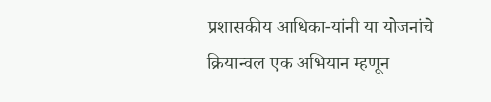प्रशासकीय आधिका-यांनी या योजनांचे क्रियान्वल एक अभियान म्हणून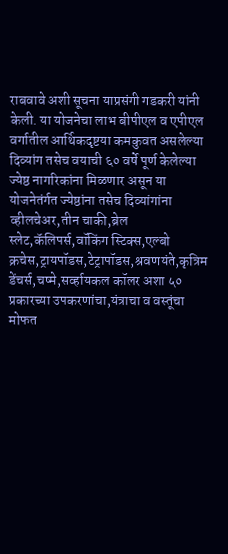राबवावे अशी सूचना याप्रसंगी गडकरी यांनी केली. या योजनेचा लाभ बीपीएल व एपीएल वर्गातील आर्थिकदृष्टया कमकुवत असलेल्या दिव्यांग तसेच वयाची ६० वर्षे पूर्ण केलेल्या ज्येष्ठ नागरिकांना मिळणार असून या योजनेतंर्गत ज्येष्ठांना तसेच दिव्यांगांना व्हीलचेअर,तीन चाकी,ब्रेल स्लेट,कॅलिपर्स,वॉकिंग स्टिक्स,एल्बो क्रचेस,ट्रायपॉडस,टेट्रापॉडस,श्रवणयंते,कृत्रिम डेंचर्स,चष्मे,सर्व्हायकल कॉलर अशा ५० प्रकारच्या उपकरणांचा,यंत्राचा व वस्तूंचा मोफत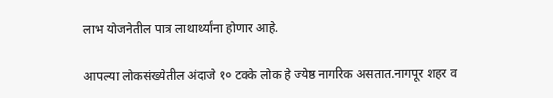लाभ योजनेतील पात्र लाथार्थ्यांना होणार आहे.

आपल्या लोकसंख्येतील अंदाजे १० टक्के लोक हे ज्येष्ठ नागरिक असतात.नागपूर शहर व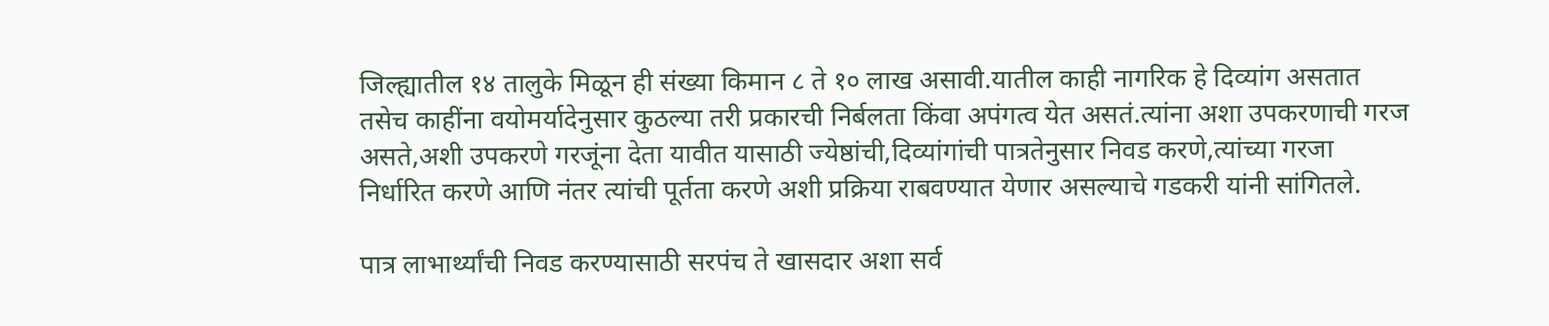जिल्ह्यातील १४ तालुके मिळून ही संख्या किमान ८ ते १० लाख असावी.यातील काही नागरिक हे दिव्यांग असतात तसेच काहींना वयोमर्यादेनुसार कुठल्या तरी प्रकारची निर्बलता किंवा अपंगत्व येत असतं.त्यांना अशा उपकरणाची गरज असते,अशी उपकरणे गरजूंना देता यावीत यासाठी ज्येष्ठांची,दिव्यांगांची पात्रतेनुसार निवड करणे,त्यांच्या गरजा निर्धारित करणे आणि नंतर त्यांची पूर्तता करणे अशी प्रक्रिया राबवण्यात येणार असल्याचे गडकरी यांनी सांगितले.

पात्र लाभार्थ्यांची निवड करण्यासाठी सरपंच ते खासदार अशा सर्व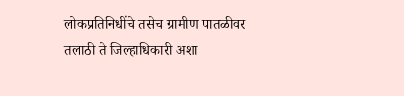लोकप्रतिनिधींचे तसेच ग्रामीण पातळीवर तलाठी ते जिल्हाधिकारी अशा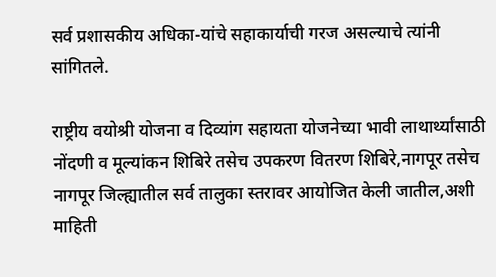सर्व प्रशासकीय अधिका-यांचे सहाकार्याची गरज असल्याचे त्यांनी सांगितले.

राष्ट्रीय वयोश्री योजना व दिव्यांग सहायता योजनेच्या भावी लाथार्थ्यांसाठी नोंदणी व मूल्यांकन शिबिरे तसेच उपकरण वितरण शिबिरे,नागपूर तसेच नागपूर जिल्ह्यातील सर्व तालुका स्तरावर आयोजित केली जातील,अशी माहिती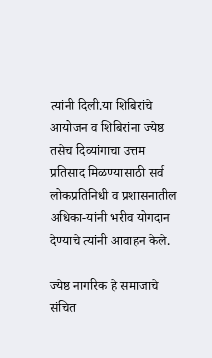त्यांनी दिली.या शिबिरांचे आयोजन व शिबिरांना ज्येष्ठ तसेच दिव्यांगाचा उत्तम प्रतिसाद मिळण्यासाठी सर्व लोकप्रतिनिधी व प्रशासनातील अधिका-यांनी भरीव योगदान देण्याचे त्यांनी आवाहन केले.

ज्येष्ठ नागरिक हे समाजाचे संचित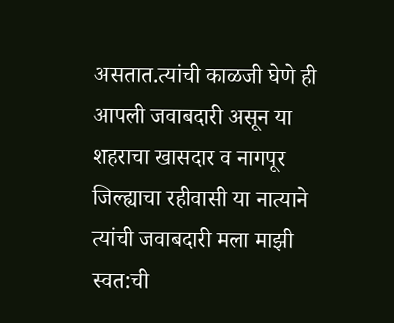असतात.त्यांची काळजी घेणे ही आपली जवाबदारी असून या शहराचा खासदार व नागपूर जिल्ह्याचा रहीवासी या नात्याने त्यांची जवाबदारी मला माझी स्वत:ची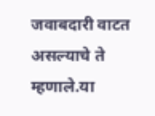जवाबदारी वाटत असल्याचे ते म्हणाले.या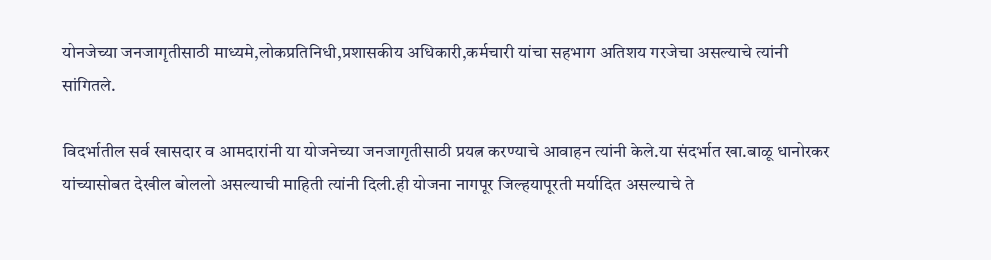योनजेच्या जनजागृतीसाठी माध्यमे,लोकप्रतिनिधी,प्रशासकीय अधिकारी,कर्मचारी यांचा सहभाग अतिशय गरजेचा असल्याचे त्यांनी सांगितले.

विदर्भातील सर्व खासदार व आमदारांनी या योजनेच्या जनजागृतीसाठी प्रयत्न करण्याचे आवाहन त्यांनी केले.या संदर्भात खा.बाळू धानोरकर यांच्यासोबत देखील बोललो असल्याची माहिती त्यांनी दिली.ही योजना नागपूर जिल्हयापूरती मर्यादित असल्याचे ते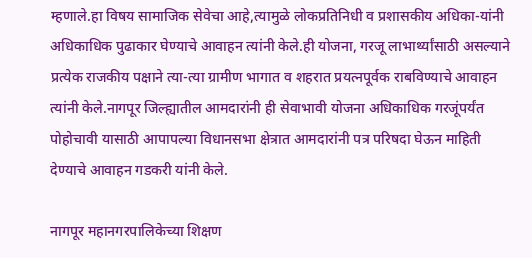म्हणाले.हा विषय सामाजिक सेवेचा आहे,त्यामुळे लोकप्रतिनिधी व प्रशासकीय अधिका-यांनी अधिकाधिक पुढाकार घेण्याचे आवाहन त्यांनी केले.ही योजना, गरजू लाभार्थ्यांसाठी असल्याने प्रत्येक राजकीय पक्षाने त्या-त्या ग्रामीण भागात व शहरात प्रयत्नपूर्वक राबविण्याचे आवाहन त्यांनी केले.नागपूर जिल्ह्यातील आमदारांनी ही सेवाभावी योजना अधिकाधिक गरजूंपर्यंत पोहोचावी यासाठी आपापल्या विधानसभा क्षेत्रात आमदारांनी पत्र परिषदा घेऊन माहिती देण्याचे आवाहन गडकरी यांनी केले.

नागपूर महानगरपालिकेच्या शिक्षण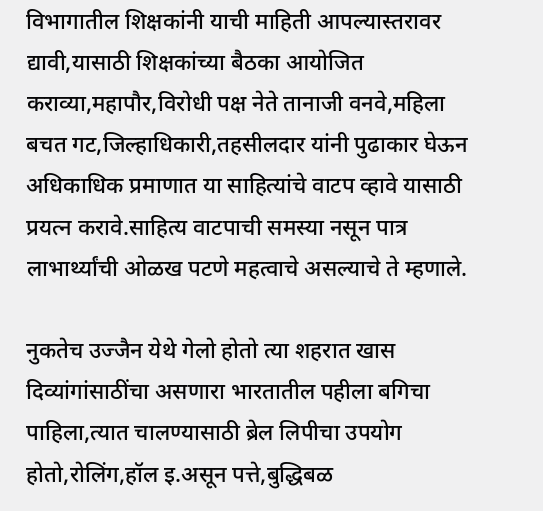विभागातील शिक्षकांनी याची माहिती आपल्यास्तरावर द्यावी,यासाठी शिक्षकांच्या बैठका आयोजित कराव्या,महापौर,विरोधी पक्ष नेते तानाजी वनवे,महिला बचत गट,जिल्हाधिकारी,तहसीलदार यांनी पुढाकार घेऊन अधिकाधिक प्रमाणात या साहित्यांचे वाटप व्हावे यासाठी प्रयत्न करावे.साहित्य वाटपाची समस्या नसून पात्र लाभार्थ्यांची ओळख पटणे महत्वाचे असल्याचे ते म्हणाले.

नुकतेच उज्जैन येथे गेलो होतो त्या शहरात खास दिव्यांगांसाठींचा असणारा भारतातील पहीला बगिचा पाहिला,त्यात चालण्यासाठी ब्रेल लिपीचा उपयोग होतो,रोलिंग,हॉल इ.असून पत्ते,बुद्धिबळ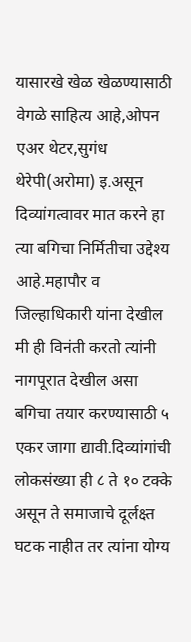यासारखे खेळ खेळण्यासाठी वेगळे साहित्य आहे,ओपन एअर थेटर,सुगंध थेरेपी(अरोमा) इ.असून दिव्यांगत्वावर मात करने हा त्या बगिचा निर्मितीचा उद्देश्‍य आहे.महापौर व जिल्हाधिकारी यांना देखील मी ही विनंती करतो त्यांनी नागपूरात देखील असा बगिचा तयार करण्यासाठी ५ एकर जागा द्यावी.दिव्यांगांची लोकसंख्या ही ८ ते १० टक्के असून ते समाजाचे दूर्लक्ष्त घटक नाहीत तर त्यांना योग्य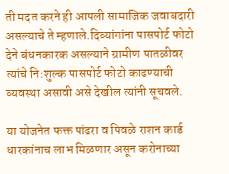ती मदत करने ही आपली सामाजिक जवाबदारी असल्याचे ते म्हणाले.दिव्यांगांना पासपोर्ट फोटो देने बंधनकारक असल्याने ग्रामीण पातळीवर त्यांचे नि:शुल्क पासपोर्ट फोटो काढण्याची व्यवस्था असावी असे देखील त्यांनी सूचवले.

या योजनेत फक्त पांढरा व पिवळे राशन कार्ड धारकांनाच लाभ मिळणार असून करोनाच्या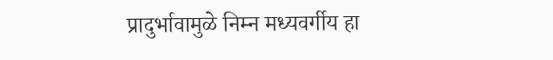प्रादुर्भावामुळे निम्न मध्यवर्गीय हा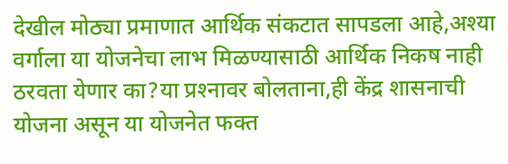देखील मोठ्या प्रमाणात आर्थिक संकटात सापडला आहे,अश्‍या वर्गाला या योजनेचा लाभ मिळण्यासाठी आर्थिक निकष नाही ठरवता येणार का?या प्रश्‍नावर बोलताना,ही केंद्र शासनाची योजना असून या योजनेत फक्त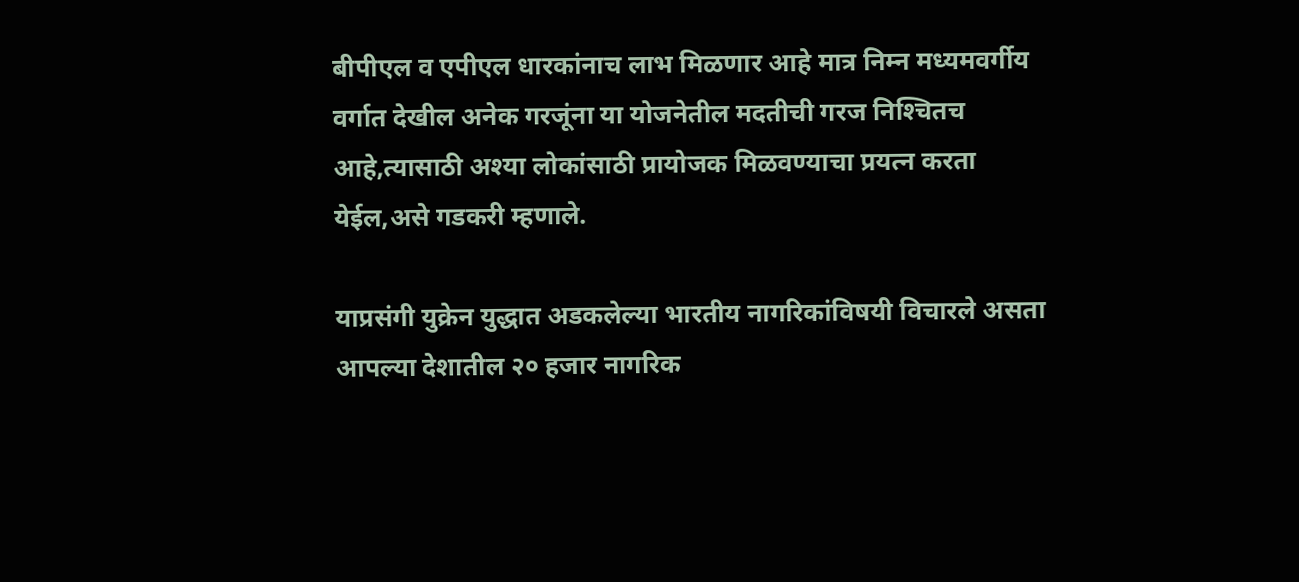बीपीएल व एपीएल धारकांनाच लाभ मिळणार आहे मात्र निम्न मध्यमवर्गीय वर्गात देखील अनेक गरजूंना या योजनेतील मदतीची गरज निश्‍चितच आहे,त्यासाठी अश्‍या लोकांसाठी प्रायोजक मिळवण्याचा प्रयत्न करता येईल,असे गडकरी म्हणाले.

याप्रसंगी युक्रेन युद्धात अडकलेल्या भारतीय नागरिकांविषयी विचारले असता आपल्या देशातील २० हजार नागरिक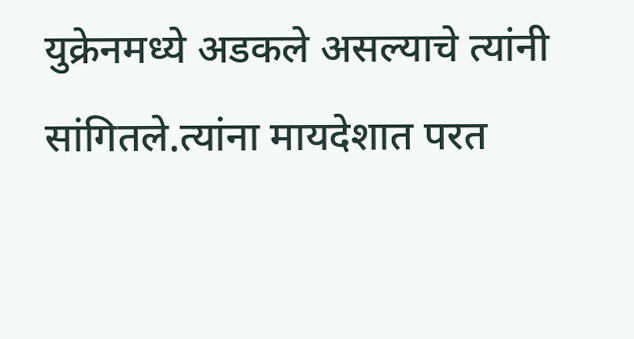युक्रेनमध्ये अडकले असल्याचे त्यांनी सांगितले.त्यांना मायदेशात परत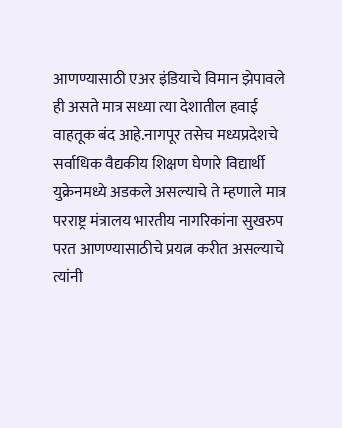आणण्यासाठी एअर इंडियाचे विमान झेपावले ही असते मात्र सध्या त्या देशातील हवाई वाहतूक बंद आहे.नागपूर तसेच मध्यप्रदेशचे सर्वाधिक वैद्यकीय शिक्षण घेणारे विद्यार्थी युक्रेनमध्ये अडकले असल्याचे ते म्हणाले मात्र परराष्ट्र मंत्रालय भारतीय नागरिकांना सुखरुप परत आणण्यासाठीचे प्रयत्न करीत असल्याचे त्यांनी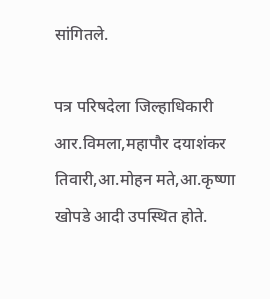सांगितले.

पत्र परिषदेला जिल्हाधिकारी आर.विमला,महापौर दयाशंकर तिवारी,आ.मोहन मते,आ.कृष्णा खोपडे आदी उपस्थित होते.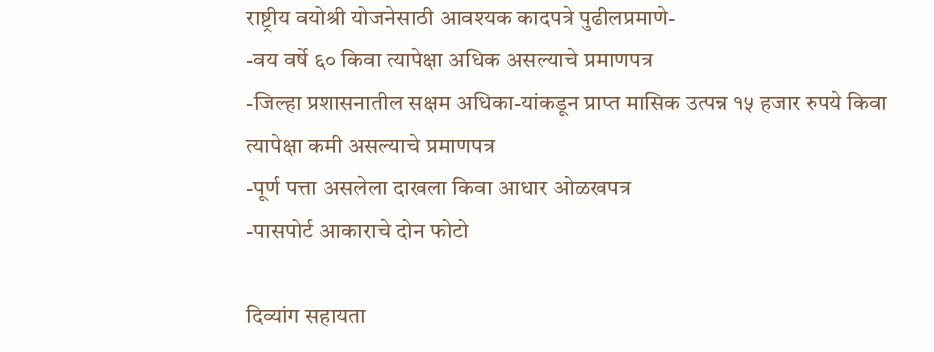राष्ट्रीय वयोश्री योजनेसाठी आवश्‍यक कादपत्रे पुढीलप्रमाणे-
-वय वर्षे ६० किवा त्यापेक्षा अधिक असल्याचे प्रमाणपत्र
-जिल्हा प्रशासनातील सक्षम अधिका-यांकडून प्राप्त मासिक उत्पन्न १५ हजार रुपये किवा त्यापेक्षा कमी असल्याचे प्रमाणपत्र
-पूर्ण पत्ता असलेला दाखला किवा आधार ओळखपत्र
-पासपोर्ट आकाराचे दोन फोटो

दिव्यांग सहायता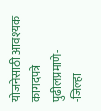योजनेसाठी आवश्‍यक कागदपत्रे पुढीलप्रमाणे-
-जिल्हा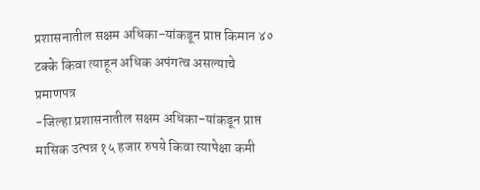प्रशासनातील सक्षम अधिका-यांकडून प्राप्त किमान ४० टक्के किवा त्याहून अधिक अपंगत्व असल्याचे प्रमाणपत्र
-जिल्हा प्रशासनातील सक्षम अधिका-यांकडून प्राप्त मासिक उत्पन्न १५ हजार रुपये किवा त्यापेक्षा कमी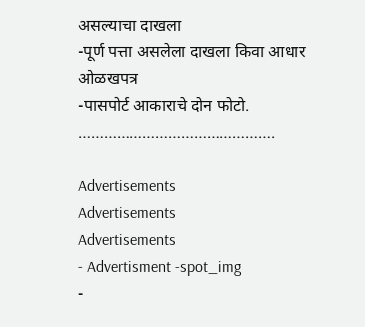असल्याचा दाखला
-पूर्ण पत्ता असलेला दाखला किवा आधार ओळखपत्र
-पासपोर्ट आकाराचे दोन फोटो.
……………………………………….

Advertisements
Advertisements
Advertisements
- Advertisment -spot_img
-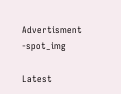Advertisment -spot_img

Latest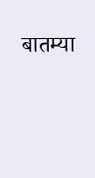बातम्या